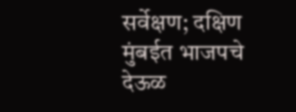सर्वेक्षण; दक्षिण मुंबईत भाजपचे देऊळ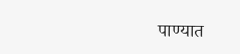पाण्यात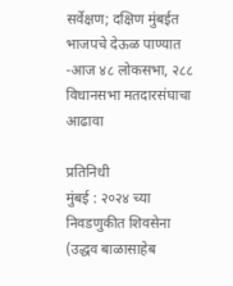सर्वेक्षण; दक्षिण मुंबईत भाजपचे देऊळ पाण्यात
-आज ४८ लोकसभा, २८८ विधानसभा मतदारसंघाचा आढावा

प्रतिनिधी
मुंबई : २०२४ च्या निवडणुकीत शिवसेना (उद्धव बाळासाहेब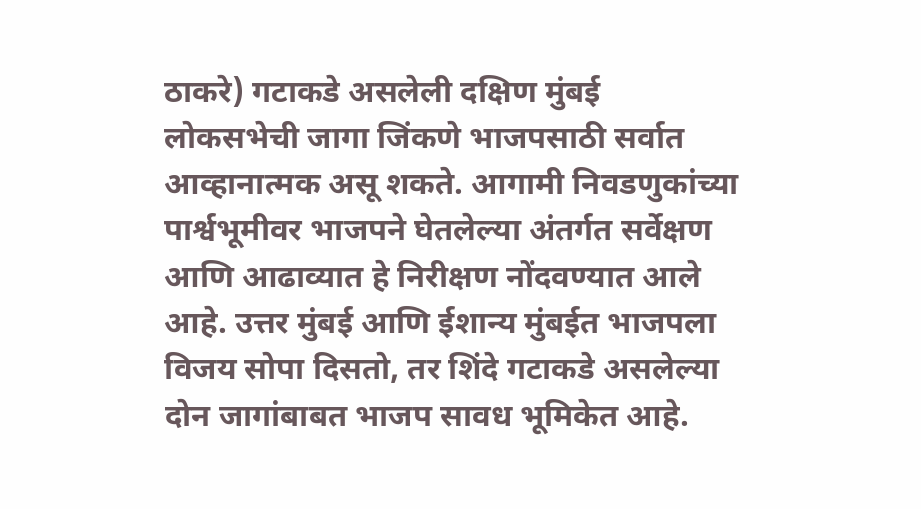ठाकरे) गटाकडे असलेली दक्षिण मुंबई लोकसभेची जागा जिंकणे भाजपसाठी सर्वात आव्हानात्मक असू शकते. आगामी निवडणुकांच्या पार्श्वभूमीवर भाजपने घेतलेल्या अंतर्गत सर्वेक्षण आणि आढाव्यात हे निरीक्षण नोंदवण्यात आले आहे. उत्तर मुंबई आणि ईशान्य मुंबईत भाजपला विजय सोपा दिसतो, तर शिंदे गटाकडे असलेल्या दोन जागांबाबत भाजप सावध भूमिकेत आहे.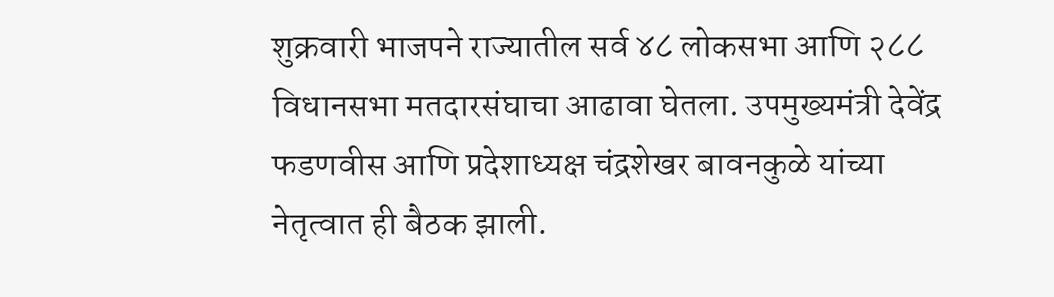शुक्रवारी भाजपने राज्यातील सर्व ४८ लोकसभा आणि २८८ विधानसभा मतदारसंघाचा आढावा घेतला. उपमुख्यमंत्री देवेंद्र फडणवीस आणि प्रदेशाध्यक्ष चंद्रशेखर बावनकुळे यांच्या नेतृत्वात ही बैठक झाली.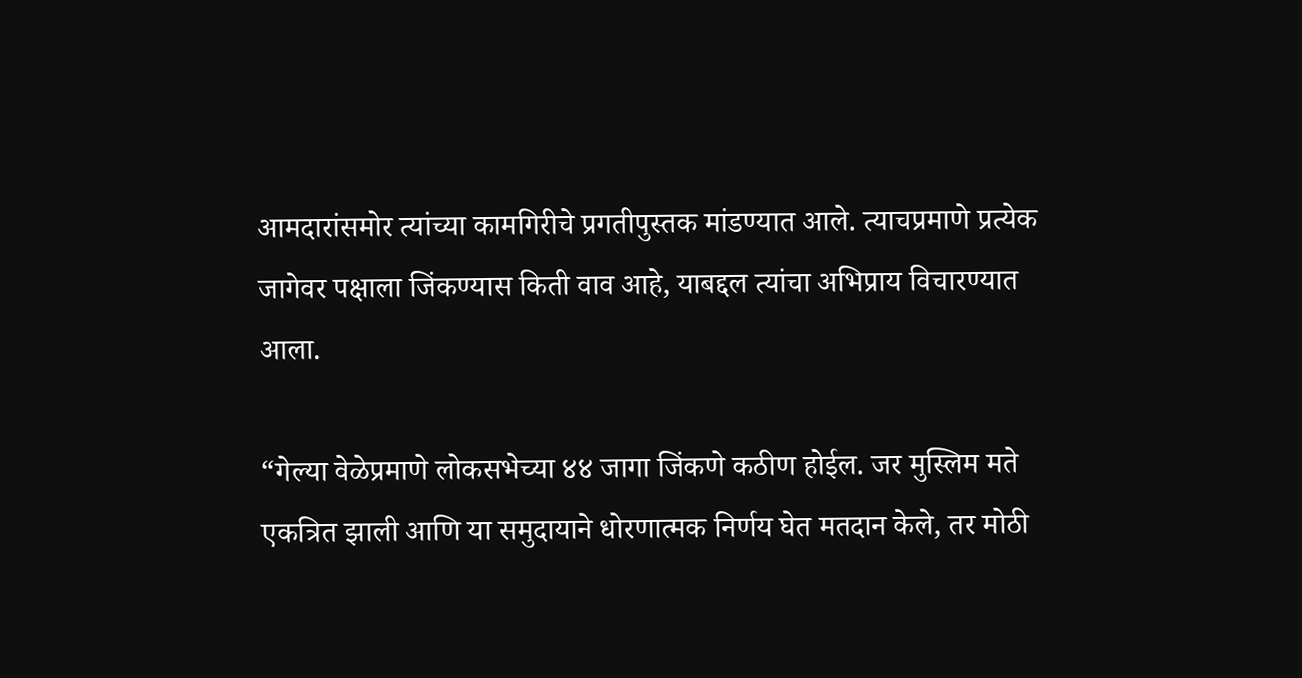आमदारांसमोर त्यांच्या कामगिरीचे प्रगतीपुस्तक मांडण्यात आले. त्याचप्रमाणे प्रत्येक जागेवर पक्षाला जिंकण्यास किती वाव आहे, याबद्दल त्यांचा अभिप्राय विचारण्यात आला.

“गेल्या वेळेप्रमाणे लोकसभेच्या ४४ जागा जिंकणे कठीण होईल. जर मुस्लिम मते एकत्रित झाली आणि या समुदायाने धोरणात्मक निर्णय घेत मतदान केले, तर मोठी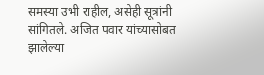समस्या उभी राहील, असेही सूत्रांनी सांगितले. अजित पवार यांच्यासोबत झालेल्या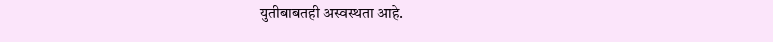युतीबाबतही अस्वस्थता आहे.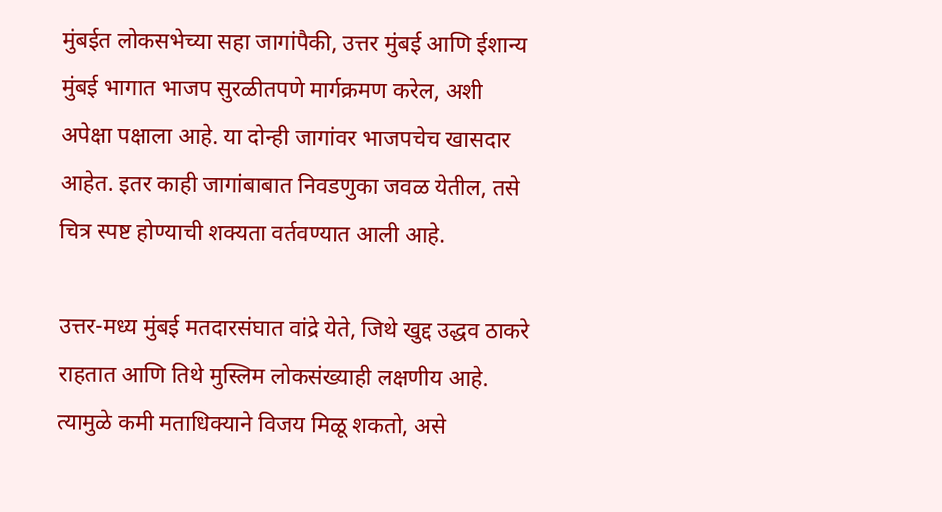मुंबईत लोकसभेच्या सहा जागांपैकी, उत्तर मुंबई आणि ईशान्य मुंबई भागात भाजप सुरळीतपणे मार्गक्रमण करेल, अशी अपेक्षा पक्षाला आहे. या दोन्ही जागांवर भाजपचेच खासदार आहेत. इतर काही जागांबाबात निवडणुका जवळ येतील, तसे चित्र स्पष्ट होण्याची शक्यता वर्तवण्यात आली आहे.

उत्तर-मध्य मुंबई मतदारसंघात वांद्रे येते, जिथे खुद्द उद्धव ठाकरे राहतात आणि तिथे मुस्लिम लोकसंख्याही लक्षणीय आहे. त्यामुळे कमी मताधिक्याने विजय मिळू शकतो, असे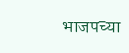भाजपच्या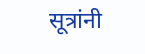सूत्रांनी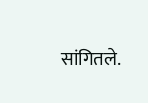सांगितले.